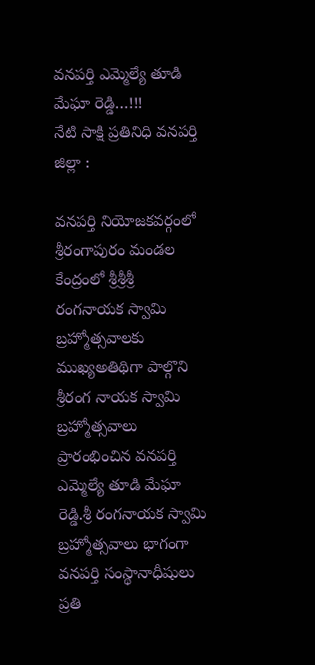వనపర్తి ఎమ్మెల్యే తూడి మేఘా రెడ్డి…!!!
నేటి సాక్షి ప్రతినిధి వనపర్తి జిల్లా :

వనపర్తి నియోజకవర్గంలో శ్రీరంగాపురం మండల కేంద్రంలో శ్రీశ్రీశ్రీ రంగనాయక స్వామి బ్రహ్మోత్సవాలకు ముఖ్యఅతిథిగా పాల్గొని శ్రీరంగ నాయక స్వామి బ్రహ్మోత్సవాలు ప్రారంభించిన వనపర్తి ఎమ్మెల్యే తూడి మేఘా రెడ్డి.శ్రీ రంగనాయక స్వామి బ్రహ్మోత్సవాలు భాగంగా వనపర్తి సంస్థానాధీషులు ప్రతి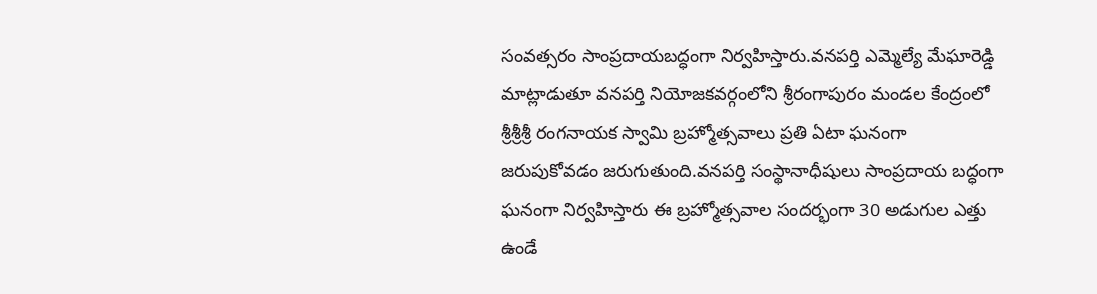సంవత్సరం సాంప్రదాయబద్ధంగా నిర్వహిస్తారు.వనపర్తి ఎమ్మెల్యే మేఘారెడ్డి మాట్లాడుతూ వనపర్తి నియోజకవర్గంలోని శ్రీరంగాపురం మండల కేంద్రంలో శ్రీశ్రీశ్రీ రంగనాయక స్వామి బ్రహ్మోత్సవాలు ప్రతి ఏటా ఘనంగా జరుపుకోవడం జరుగుతుంది.వనపర్తి సంస్థానాధీషులు సాంప్రదాయ బద్ధంగా ఘనంగా నిర్వహిస్తారు ఈ బ్రహ్మోత్సవాల సందర్భంగా 30 అడుగుల ఎత్తు ఉండే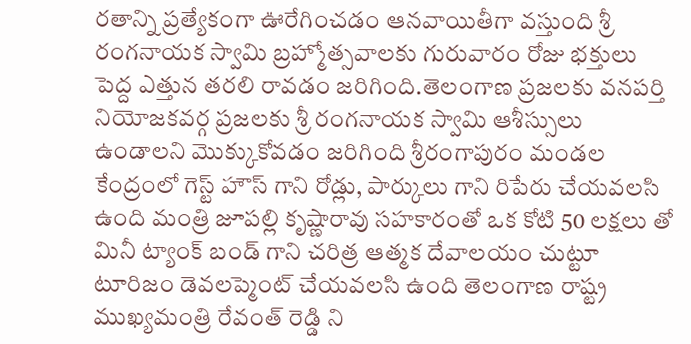రతాన్ని ప్రత్యేకంగా ఊరేగించడం ఆనవాయితీగా వస్తుంది శ్రీ రంగనాయక స్వామి బ్రహ్మోత్సవాలకు గురువారం రోజు భక్తులు పెద్ద ఎత్తున తరలి రావడం జరిగింది.తెలంగాణ ప్రజలకు వనపర్తి నియోజకవర్గ ప్రజలకు శ్రీ రంగనాయక స్వామి ఆశీస్సులు ఉండాలని మొక్కుకోవడం జరిగింది శ్రీరంగాపురం మండల కేంద్రంలో గెస్ట్ హౌస్ గాని రోడ్లు, పార్కులు గాని రిపేరు చేయవలసి ఉంది మంత్రి జూపల్లి కృష్ణారావు సహకారంతో ఒక కోటి 50 లక్షలు తో మినీ ట్యాంక్ బండ్ గాని చరిత్ర ఆత్మక దేవాలయం చుట్టూ టూరిజం డెవలప్మెంట్ చేయవలసి ఉంది తెలంగాణ రాష్ట్ర ముఖ్యమంత్రి రేవంత్ రెడ్డి ని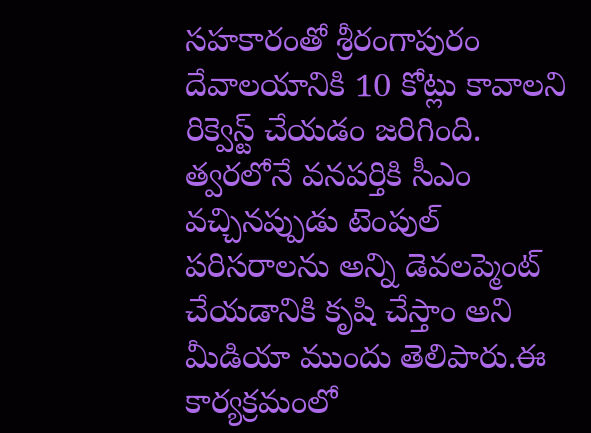సహకారంతో శ్రీరంగాపురం దేవాలయానికి 10 కోట్లు కావాలని రిక్వెస్ట్ చేయడం జరిగింది. త్వరలోనే వనపర్తికి సీఎం వచ్చినప్పుడు టెంపుల్ పరిసరాలను అన్ని డెవలప్మెంట్ చేయడానికి కృషి చేస్తాం అని మీడియా ముందు తెలిపారు.ఈ కార్యక్రమంలో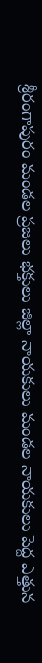శ్రీరంగాపురం మండల ప్రజలు భక్తులు జిల్లా నాయకులు మండల నాయకులు పెద్ద ఎత్తున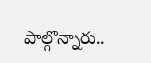పాల్గొన్నారు..